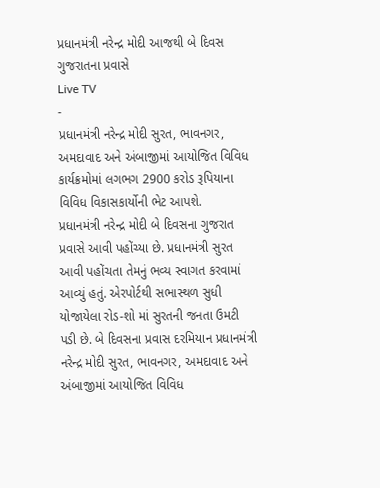પ્રધાનમંત્રી નરેન્દ્ર મોદી આજથી બે દિવસ ગુજરાતના પ્રવાસે
Live TV
-
પ્રધાનમંત્રી નરેન્દ્ર મોદી સુરત, ભાવનગર, અમદાવાદ અને અંબાજીમાં આયોજિત વિવિધ કાર્યક્રમોમાં લગભગ 2900 કરોડ રૂપિયાના વિવિધ વિકાસકાર્યોની ભેટ આપશે.
પ્રધાનમંત્રી નરેન્દ્ર મોદી બે દિવસના ગુજરાત પ્રવાસે આવી પહોંચ્યા છે. પ્રધાનમંત્રી સુરત આવી પહોંચતા તેમનું ભવ્ય સ્વાગત કરવામાં આવ્યું હતું. એરપોર્ટથી સભાસ્થળ સુધી યોજાયેલા રોડ-શો માં સુરતની જનતા ઉમટી પડી છે. બે દિવસના પ્રવાસ દરમિયાન પ્રધાનમંત્રી નરેન્દ્ર મોદી સુરત, ભાવનગર, અમદાવાદ અને અંબાજીમાં આયોજિત વિવિધ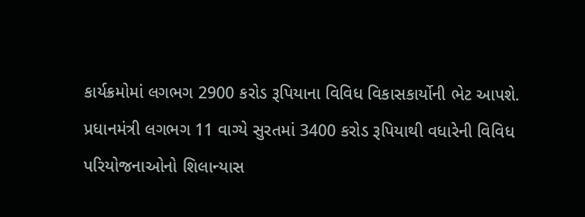કાર્યક્રમોમાં લગભગ 2900 કરોડ રૂપિયાના વિવિધ વિકાસકાર્યોની ભેટ આપશે. પ્રધાનમંત્રી લગભગ 11 વાગ્યે સુરતમાં 3400 કરોડ રૂપિયાથી વધારેની વિવિધ પરિયોજનાઓનો શિલાન્યાસ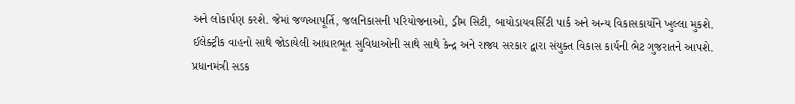અને લોકાર્પણ કરશે. જેમાં જળઆપૂર્તિ, જલનિકાસની પરિયોજનાઓ, ડ્રીમ સિટી, બાયોડાયવર્સિટી પાર્ક અને અન્ય વિકાસકાર્યોને ખુલ્લા મુકશે. ઈલેક્ટ્રીક વાહનો સાથે જોડાયેલી આધારભૂત સુવિધાઓની સાથે સાથે કેન્દ્ર અને રાજ્ય સરકાર દ્વારા સંયુક્ત વિકાસ કાર્યની ભેટ ગુજરાતને આપશે. પ્રધાનમંત્રી સડક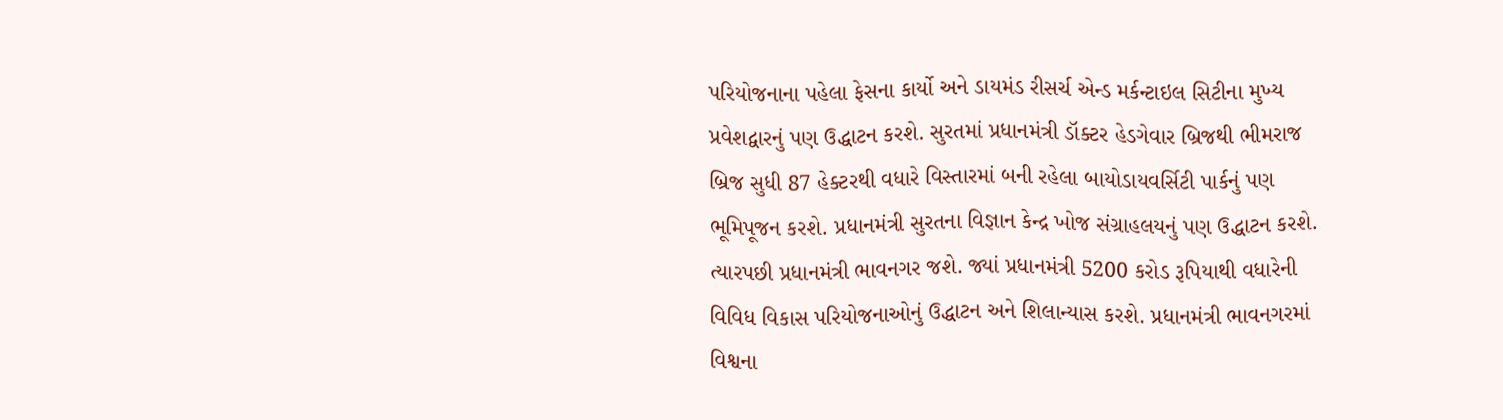પરિયોજનાના પહેલા ફેસના કાર્યો અને ડાયમંડ રીસર્ચ એન્ડ મર્કન્ટાઇલ સિટીના મુખ્ય પ્રવેશદ્વારનું પણ ઉદ્ધાટન કરશે. સુરતમાં પ્રધાનમંત્રી ડૉક્ટર હેડગેવાર બ્રિજથી ભીમરાજ બ્રિજ સુધી 87 હેક્ટરથી વધારે વિસ્તારમાં બની રહેલા બાયોડાયવર્સિટી પાર્કનું પણ ભૂમિપૂજન કરશે. પ્રધાનમંત્રી સુરતના વિજ્ઞાન કેન્દ્ર ખોજ સંગ્રાહલયનું પણ ઉદ્ધાટન કરશે. ત્યારપછી પ્રધાનમંત્રી ભાવનગર જશે. જ્યાં પ્રધાનમંત્રી 5200 કરોડ રૂપિયાથી વધારેની વિવિધ વિકાસ પરિયોજનાઓનું ઉદ્ધાટન અને શિલાન્યાસ કરશે. પ્રધાનમંત્રી ભાવનગરમાં વિશ્વના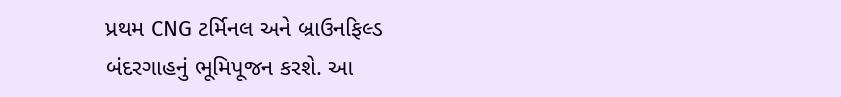પ્રથમ CNG ટર્મિનલ અને બ્રાઉનફિલ્ડ બંદરગાહનું ભૂમિપૂજન કરશે. આ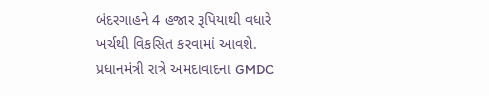બંદરગાહને 4 હજાર રૂપિયાથી વધારે ખર્ચથી વિકસિત કરવામાં આવશે. પ્રધાનમંત્રી રાત્રે અમદાવાદના GMDC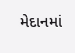મેદાનમાં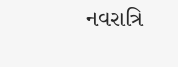નવરાત્રિ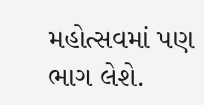મહોત્સવમાં પણ ભાગ લેશે.